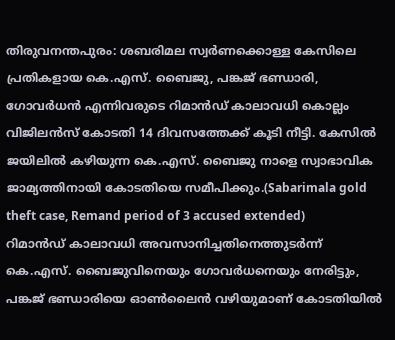തിരുവനന്തപുരം: ശബരിമല സ്വർണക്കൊള്ള കേസിലെ പ്രതികളായ കെ.എസ്. ബൈജു, പങ്കജ് ഭണ്ഡാരി, ഗോവർധൻ എന്നിവരുടെ റിമാൻഡ് കാലാവധി കൊല്ലം വിജിലൻസ് കോടതി 14 ദിവസത്തേക്ക് കൂടി നീട്ടി. കേസിൽ ജയിലിൽ കഴിയുന്ന കെ.എസ്. ബൈജു നാളെ സ്വാഭാവിക ജാമ്യത്തിനായി കോടതിയെ സമീപിക്കും.(Sabarimala gold theft case, Remand period of 3 accused extended)
റിമാൻഡ് കാലാവധി അവസാനിച്ചതിനെത്തുടർന്ന് കെ.എസ്. ബൈജുവിനെയും ഗോവർധനെയും നേരിട്ടും, പങ്കജ് ഭണ്ഡാരിയെ ഓൺലൈൻ വഴിയുമാണ് കോടതിയിൽ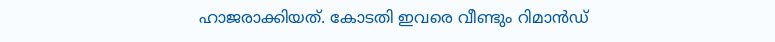ഹാജരാക്കിയത്. കോടതി ഇവരെ വീണ്ടും റിമാൻഡ്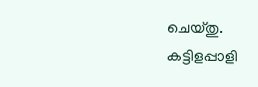ചെയ്തു.
കട്ടിളപ്പാളി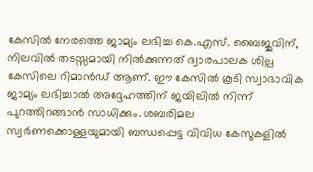കേസിൽ നേരത്തെ ജാമ്യം ലഭിച്ച കെ.എസ്. ബൈജുവിന്, നിലവിൽ തടസ്സമായി നിൽക്കുന്നത് ദ്വാരപാലക ശില്പ കേസിലെ റിമാൻഡ് ആണ്. ഈ കേസിൽ കൂടി സ്വാഭാവിക ജാമ്യം ലഭിച്ചാൽ അദ്ദേഹത്തിന് ജയിലിൽ നിന്ന് പുറത്തിറങ്ങാൻ സാധിക്കും. ശബരിമല സ്വർണക്കൊള്ളയുമായി ബന്ധപ്പെട്ട വിവിധ കേസുകളിൽ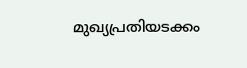മുഖ്യപ്രതിയടക്കം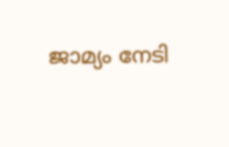ജാമ്യം നേടി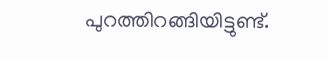പുറത്തിറങ്ങിയിട്ടുണ്ട്.